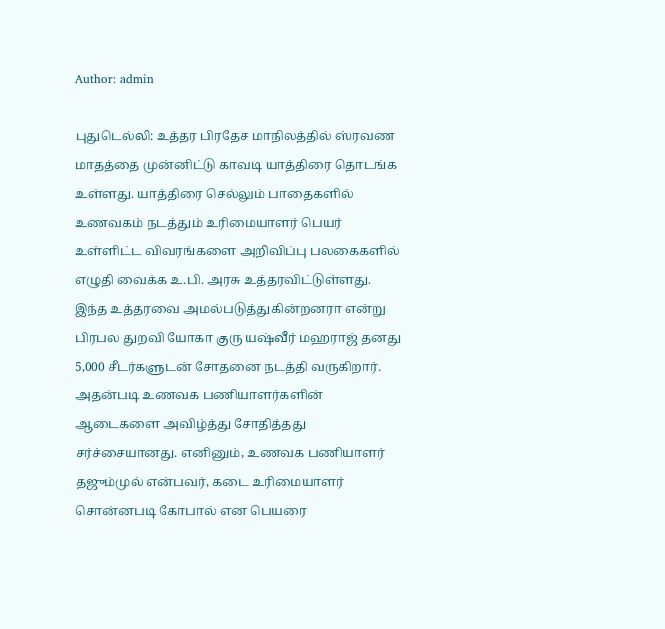Author: admin

புதுடெல்லி: உத்தர பிரதேச மாநிலத்தில் ஸ்ரவண மாதத்தை முன்னிட்டு காவடி யாத்திரை தொடங்க உள்ளது. யாத்திரை செல்லும் பாதைகளில் உணவகம் நடத்தும் உரிமையாளர் பெயர் உள்ளிட்ட விவரங்களை அறிவிப்பு பலகைகளில் எழுதி வைக்க உ.பி. அரசு உத்தரவிட்டுள்ளது. இந்த உத்தரவை அமல்படுத்துகின்றனரா என்று பிரபல துறவி யோகா குரு யஷ்வீர் மஹராஜ் தனது 5,000 சீடர்களுடன் சோதனை நடத்தி வருகிறார். அதன்படி உணவக பணியாளர்களின் ஆடைகளை அவிழ்த்து சோதித்தது சர்ச்சையானது. எனினும், உணவக பணியாளர் தஜும்முல் என்பவர், கடை உரிமையாளர் சொன்னபடி கோபால் என பெயரை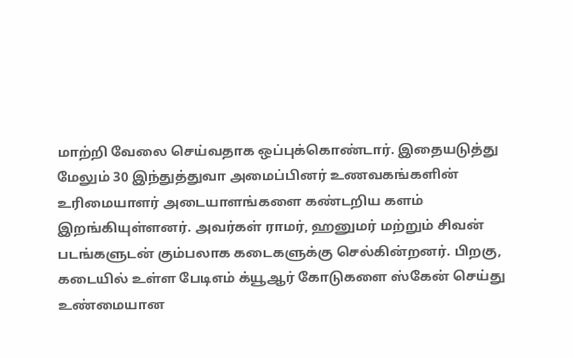மாற்றி வேலை செய்வதாக ஒப்புக்கொண்டார். இதையடுத்து மேலும் 30 இந்துத்துவா அமைப்பினர் உணவகங்களின் உரிமையாளர் அடையாளங்களை கண்டறிய களம் இறங்கியுள்ளனர். அவர்கள் ராமர், ஹனுமர் மற்றும் சிவன் படங்களுடன் கும்பலாக கடைகளுக்கு செல்கின்றனர். பிறகு, கடையில் உள்ள பேடிஎம் க்யூஆர் கோடுகளை ஸ்கேன் செய்து உண்மையான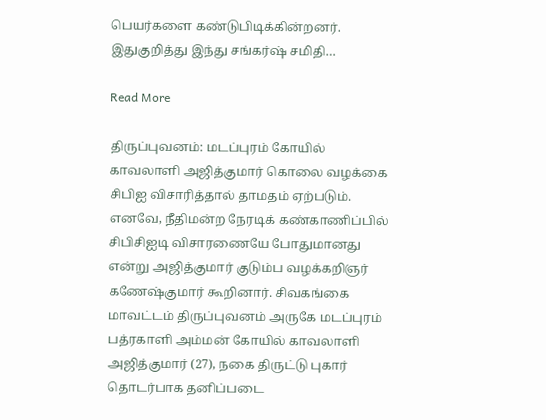பெயர்களை கண்டுபிடிக்கின்றனர். இதுகுறித்து இந்து சங்கர்ஷ் சமிதி…

Read More

திருப்புவனம்: மடப்புரம் கோயில் காவலாளி அஜித்குமார் கொலை வழக்கை சிபிஐ விசாரித்தால் தாமதம் ஏற்படும். எனவே, நீதிமன்ற நேரடிக் கண்காணிப்பில் சிபிசிஐடி விசாரணையே போதுமானது என்று அஜித்குமார் குடும்ப வழக்கறிஞர் கணேஷ்குமார் கூறினார். சிவகங்கை மாவட்டம் திருப்புவனம் அருகே மடப்புரம் பத்ரகாளி அம்மன் கோயில் காவலாளி அஜித்குமார் (27), நகை திருட்டு புகார் தொடர்பாக தனிப்படை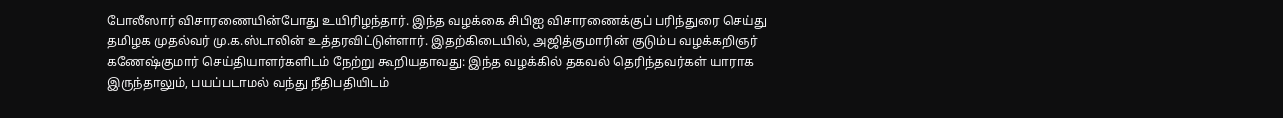போலீஸார் விசாரணையின்போது உயிரிழந்தார். இந்த வழக்கை சிபிஐ விசாரணைக்குப் பரிந்துரை செய்து தமிழக முதல்வர் மு.க.ஸ்டாலின் உத்தரவிட்டுள்ளார். இதற்கிடையில், அஜித்குமாரின் குடும்ப வழக்கறிஞர் கணேஷ்குமார் செய்தியாளர்களிடம் நேற்று கூறியதாவது: இந்த வழக்கில் தகவல் தெரிந்தவர்கள் யாராக இருந்தாலும், பயப்படாமல் வந்து நீதிபதியிடம்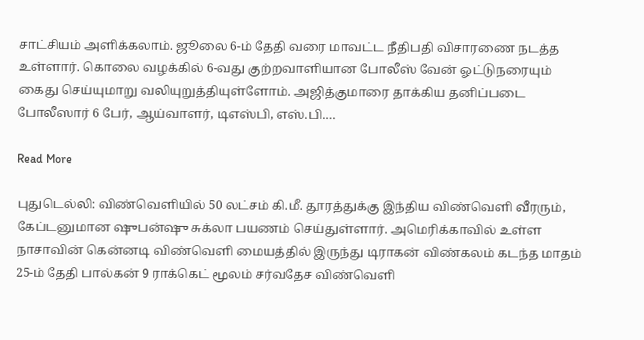சாட்சியம் அளிக்கலாம். ஜூலை 6-ம் தேதி வரை மாவட்ட நீதிபதி விசாரணை நடத்த உள்ளார். கொலை வழக்கில் 6-வது குற்றவாளியான போலீஸ் வேன் ஓட்டுநரையும் கைது செய்யுமாறு வலியுறுத்தியுள்ளோம். அஜித்குமாரை தாக்கிய தனிப்படை போலீஸார் 6 பேர், ஆய்வாளர், டிஎஸ்பி, எஸ்.பி.…

Read More

புதுடெல்லி: விண்வெளியில் 50 லட்சம் கி.மீ. தூரத்துக்கு இந்திய விண்வெளி வீரரும், கேப்டனுமான ஷுபன்ஷு சுக்லா பயணம் செய்துள்ளார். அமெரிக்காவில் உள்ள நாசாவின் கென்னடி விண்வெளி மையத்தில் இருந்து டிராகன் விண்கலம் கடந்த மாதம் 25-ம் தேதி பால்கன் 9 ராக்கெட் மூலம் சர்வதேச விண்வெளி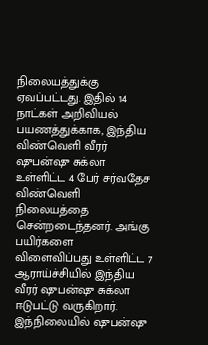நிலையத்துக்கு ஏவப்பட்டது. இதில் 14 நாட்கள் அறிவியல் பயணத்துக்காக, இந்திய விண்வெளி வீரர் ஷுபன்ஷு சுக்லா உள்ளிட்ட 4 பேர் சர்வதேச விண்வெளி நிலையத்தை சென்றடைந்தனர். அங்கு பயிர்களை விளைவிப்பது உள்ளிட்ட 7 ஆராய்ச்சியில் இந்திய வீரர் ஷுபன்ஷு சுக்லா ஈடுபட்டு வருகிறார். இந்நிலையில் ஷுபன்ஷு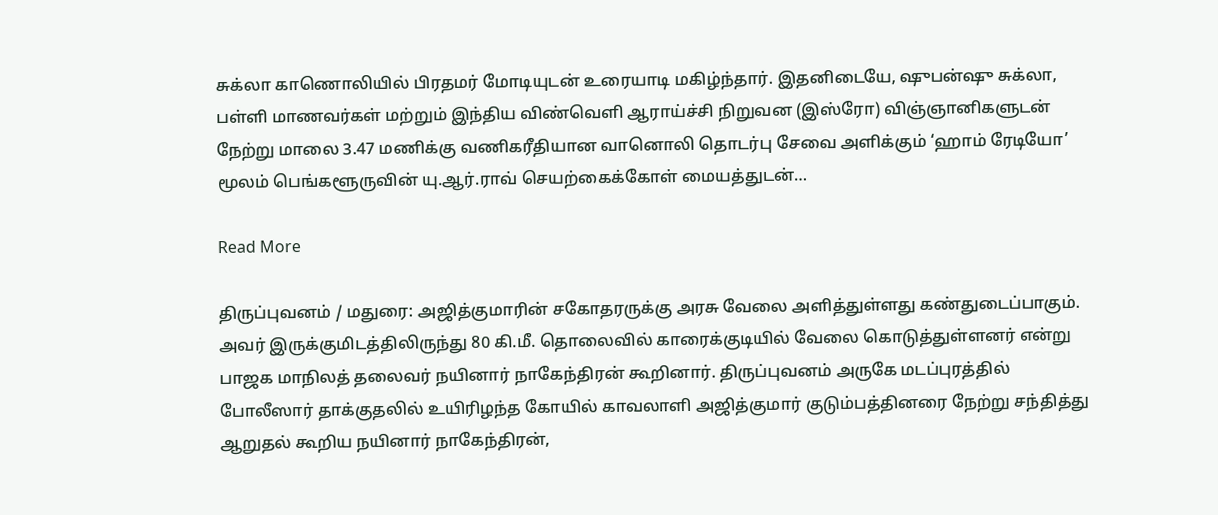சுக்லா காணொலியில் பிரதமர் மோடியுடன் உரையாடி மகிழ்ந்தார். இதனிடையே, ஷுபன்ஷு சுக்லா, பள்ளி மாணவர்கள் மற்றும் இந்திய விண்வெளி ஆராய்ச்சி நிறுவன (இஸ்ரோ) விஞ்ஞானிகளுடன் நேற்று மாலை 3.47 மணிக்கு வணிகரீதியான வானொலி தொடர்பு சேவை அளிக்கும் ‘ஹாம் ரேடியோ’ மூலம் பெங்களூருவின் யு.ஆர்.ராவ் செயற்கைக்கோள் மையத்துடன்…

Read More

திருப்புவனம் / மதுரை: அஜித்குமாரின் சகோதரருக்கு அரசு வேலை அளித்துள்ளது கண்துடைப்பாகும். அவர் இருக்குமிடத்திலிருந்து 80 கி.மீ. தொலைவில் காரைக்குடியில் வேலை கொடுத்துள்ளனர் என்று பாஜக மாநிலத் தலைவர் நயினார் நாகேந்திரன் கூறினார். திருப்புவனம் அருகே மடப்புரத்தில் போலீஸார் தாக்குதலில் உயிரிழந்த கோயில் காவலாளி அஜித்குமார் குடும்பத்தினரை நேற்று சந்தித்து ஆறுதல் கூறிய நயினார் நாகேந்திரன்,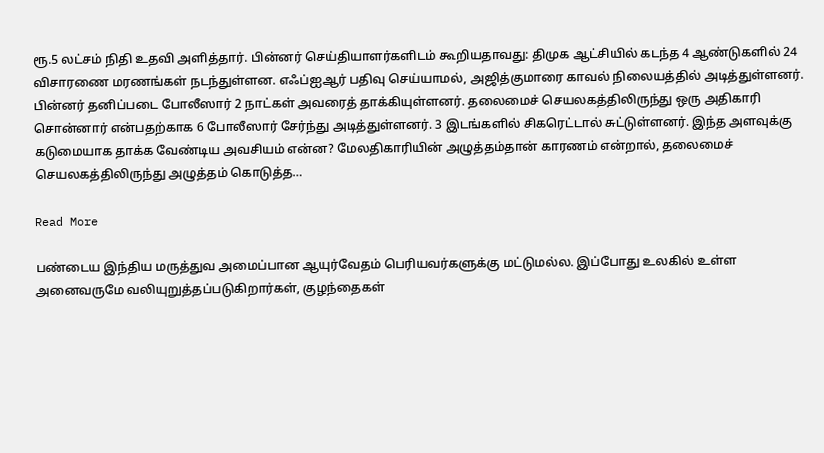ரூ.5 லட்சம் நிதி உதவி அளித்தார். பின்னர் செய்தியாளர்களிடம் கூறியதாவது: திமுக ஆட்சியில் கடந்த 4 ஆண்டுகளில் 24 விசாரணை மரணங்கள் நடந்துள்ளன. எஃப்ஐஆர் பதிவு செய்யாமல், அஜித்குமாரை காவல் நிலையத்தில் அடித்துள்ளனர். பின்னர் தனிப்படை போலீஸார் 2 நாட்கள் அவரைத் தாக்கியுள்ளனர். தலைமைச் செயலகத்திலிருந்து ஒரு அதிகாரி சொன்னார் என்பதற்காக 6 போலீஸார் சேர்ந்து அடித்துள்ளனர். 3 இடங்களில் சிகரெட்டால் சுட்டுள்ளனர். இந்த அளவுக்கு கடுமையாக தாக்க வேண்டிய அவசியம் என்ன? மேலதிகாரியின் அழுத்தம்தான் காரணம் என்றால், தலைமைச் செயலகத்திலிருந்து அழுத்தம் கொடுத்த…

Read More

பண்டைய இந்திய மருத்துவ அமைப்பான ஆயுர்வேதம் பெரியவர்களுக்கு மட்டுமல்ல. இப்போது உலகில் உள்ள அனைவருமே வலியுறுத்தப்படுகிறார்கள், குழந்தைகள்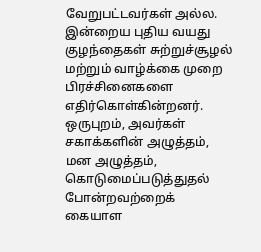வேறுபட்டவர்கள் அல்ல. இன்றைய புதிய வயது குழந்தைகள் சுற்றுச்சூழல் மற்றும் வாழ்க்கை முறை பிரச்சினைகளை எதிர்கொள்கின்றனர். ஒருபுறம், அவர்கள் சகாக்களின் அழுத்தம், மன அழுத்தம், கொடுமைப்படுத்துதல் போன்றவற்றைக் கையாள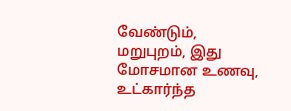வேண்டும், மறுபுறம், இது மோசமான உணவு, உட்கார்ந்த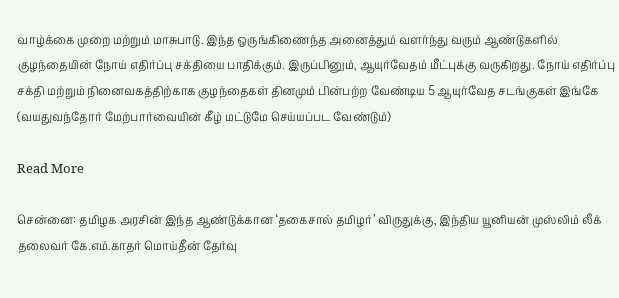வாழ்க்கை முறை மற்றும் மாசுபாடு. இந்த ஒருங்கிணைந்த அனைத்தும் வளர்ந்து வரும் ஆண்டுகளில் குழந்தையின் நோய் எதிர்ப்பு சக்தியை பாதிக்கும். இருப்பினும், ஆயுர்வேதம் மீட்புக்கு வருகிறது. நோய் எதிர்ப்பு சக்தி மற்றும் நினைவகத்திற்காக குழந்தைகள் தினமும் பின்பற்ற வேண்டிய 5 ஆயுர்வேத சடங்குகள் இங்கே (வயதுவந்தோர் மேற்பார்வையின் கீழ் மட்டுமே செய்யப்பட வேண்டும்)

Read More

சென்னை: தமிழக அரசின் இந்த ஆண்டுக்கான ‘தகைசால் தமிழர்’ விருதுக்கு, இந்திய யூனியன் முஸ்லிம் லீக் தலைவர் கே.எம்.காதர் மொய்தீன் தேர்வு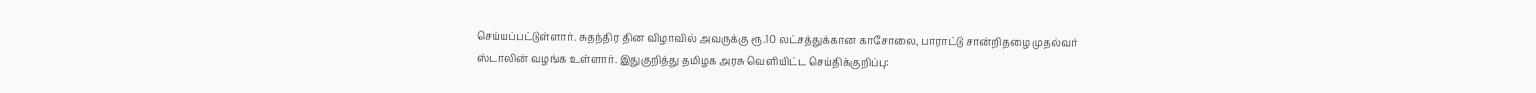செய்யப்பட்டுள்ளார். சுதந்திர தின விழாவில் அவருக்கு ரூ.10 லட்சத்துக்கான காசோலை, பாராட்டு சான்றிதழை முதல்வர் ஸ்டாலின் வழங்க உள்ளார். இதுகுறித்து தமிழக அரசு வெளியிட்ட செய்திக்குறிப்பு: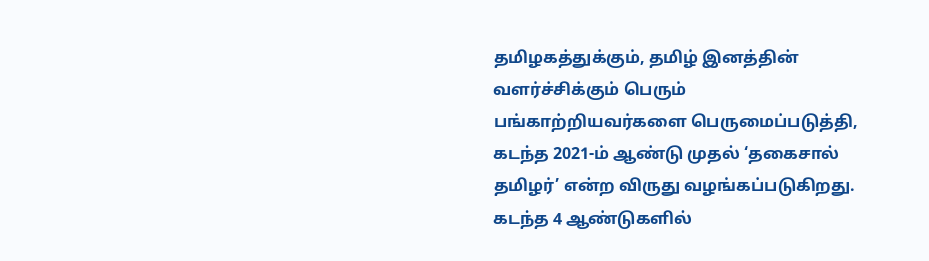தமிழகத்துக்கும், தமிழ் இனத்தின் வளர்ச்சிக்கும் பெரும் பங்காற்றியவர்களை பெருமைப்படுத்தி, கடந்த 2021-ம் ஆண்டு முதல் ‘தகைசால் தமிழர்’ என்ற விருது வழங்கப்படுகிறது. கடந்த 4 ஆண்டுகளில்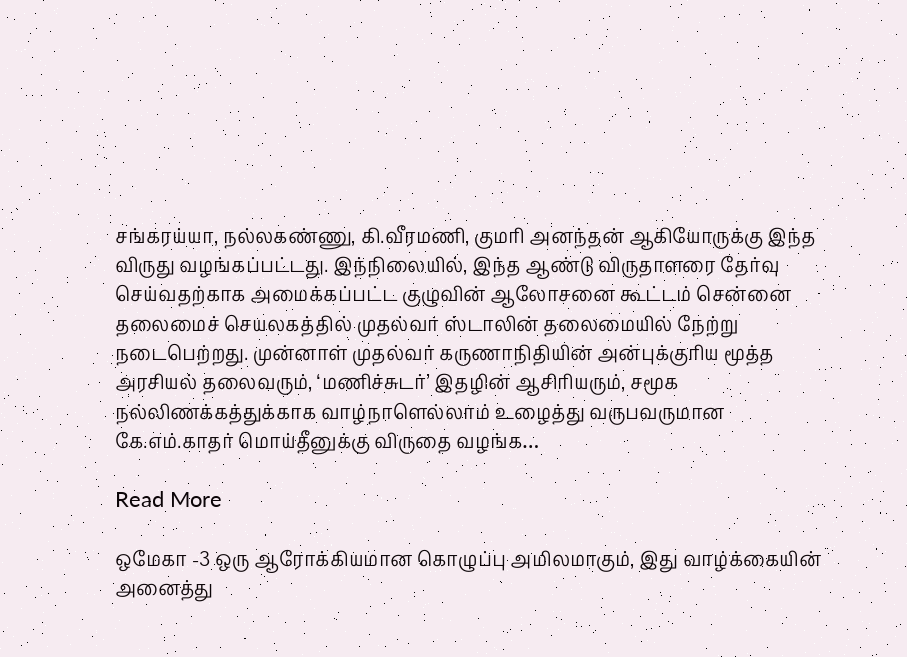சங்கரய்யா, நல்லகண்ணு, கி.வீரமணி, குமரி அனந்தன் ஆகியோருக்கு இந்த விருது வழங்கப்பட்டது. இந்நிலையில், இந்த ஆண்டு விருதாளரை தேர்வு செய்வதற்காக அமைக்கப்பட்ட குழுவின் ஆலோசனை கூட்டம் சென்னை தலைமைச் செயலகத்தில் முதல்வர் ஸ்டாலின் தலைமையில் நேற்று நடைபெற்றது. முன்னாள் முதல்வர் கருணாநிதியின் அன்புக்குரிய மூத்த அரசியல் தலைவரும், ‘மணிச்சுடர்’ இதழின் ஆசிரியரும், சமூக நல்லிணக்கத்துக்காக வாழ்நாளெல்லாம் உழைத்து வருபவருமான கே.எம்.காதர் மொய்தீனுக்கு விருதை வழங்க…

Read More

ஒமேகா -3 ஒரு ஆரோக்கியமான கொழுப்பு அமிலமாகும், இது வாழ்க்கையின் அனைத்து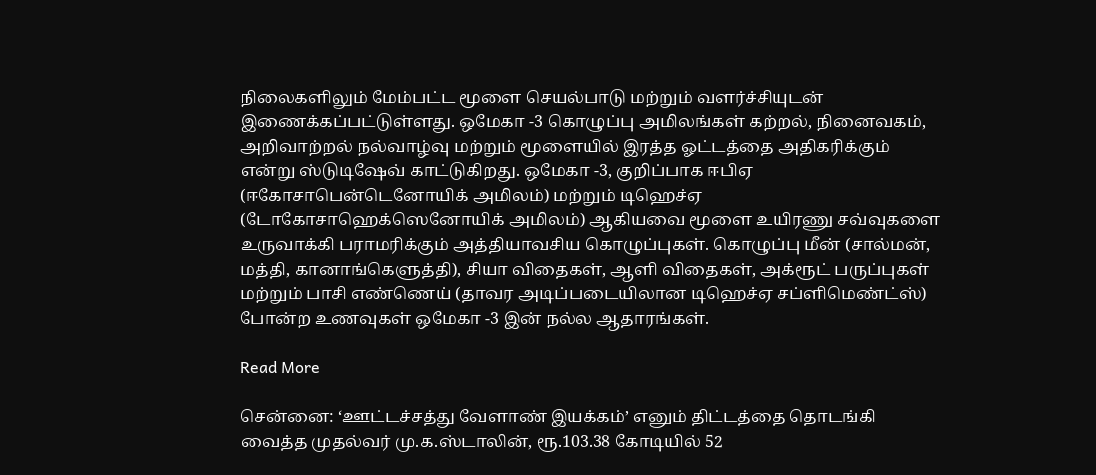நிலைகளிலும் மேம்பட்ட மூளை செயல்பாடு மற்றும் வளர்ச்சியுடன் இணைக்கப்பட்டுள்ளது. ஒமேகா -3 கொழுப்பு அமிலங்கள் கற்றல், நினைவகம், அறிவாற்றல் நல்வாழ்வு மற்றும் மூளையில் இரத்த ஓட்டத்தை அதிகரிக்கும் என்று ஸ்டுடிஷேவ் காட்டுகிறது. ஒமேகா -3, குறிப்பாக ஈபிஏ (ஈகோசாபென்டெனோயிக் அமிலம்) மற்றும் டிஹெச்ஏ (டோகோசாஹெக்ஸெனோயிக் அமிலம்) ஆகியவை மூளை உயிரணு சவ்வுகளை உருவாக்கி பராமரிக்கும் அத்தியாவசிய கொழுப்புகள். கொழுப்பு மீன் (சால்மன், மத்தி, கானாங்கெளுத்தி), சியா விதைகள், ஆளி விதைகள், அக்ரூட் பருப்புகள் மற்றும் பாசி எண்ணெய் (தாவர அடிப்படையிலான டிஹெச்ஏ சப்ளிமெண்ட்ஸ்) போன்ற உணவுகள் ஒமேகா -3 இன் நல்ல ஆதாரங்கள்.

Read More

சென்னை: ‘ஊட்டச்சத்து வேளாண் இயக்கம்’ எனும் திட்டத்தை தொடங்கி வைத்த முதல்வர் மு.க.ஸ்டாலின், ரூ.103.38 கோடியில் 52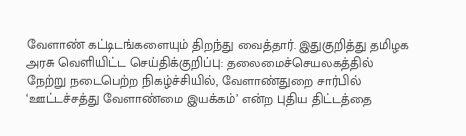வேளாண் கட்டிடங்களையும் திறந்து வைத்தார். இதுகுறித்து தமிழக அரசு வெளியிட்ட செய்திக்குறிப்பு: தலைமைச்செயலகத்தில் நேற்று நடைபெற்ற நிகழ்ச்சியில், வேளாண்துறை சார்பில் ‘ஊட்டச்சத்து வேளாண்மை இயக்கம்’ என்ற புதிய திட்டத்தை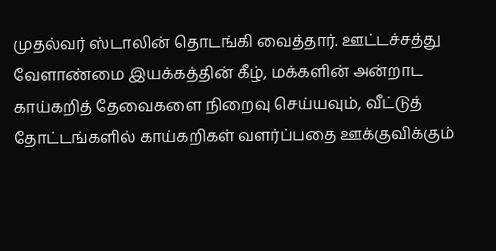முதல்வர் ஸ்டாலின் தொடங்கி வைத்தார். ஊட்டச்சத்து வேளாண்மை இயக்கத்தின் கீழ், மக்களின் அன்றாட காய்கறித் தேவைகளை நிறைவு செய்யவும், வீட்டுத் தோட்டங்களில் காய்கறிகள் வளர்ப்பதை ஊக்குவிக்கும்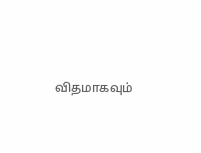விதமாகவும்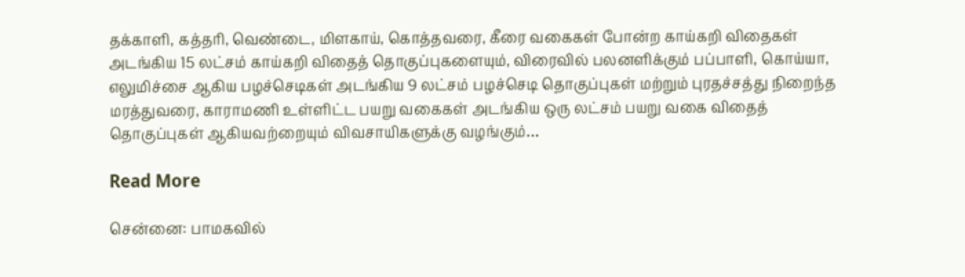தக்காளி, கத்தரி, வெண்டை, மிளகாய், கொத்தவரை, கீரை வகைகள் போன்ற காய்கறி விதைகள் அடங்கிய 15 லட்சம் காய்கறி விதைத் தொகுப்புகளையும், விரைவில் பலனளிக்கும் பப்பாளி, கொய்யா, எலுமிச்சை ஆகிய பழச்செடிகள் அடங்கிய 9 லட்சம் பழச்செடி தொகுப்புகள் மற்றும் புரதச்சத்து நிறைந்த மரத்துவரை, காராமணி உள்ளிட்ட பயறு வகைகள் அடங்கிய ஒரு லட்சம் பயறு வகை விதைத் தொகுப்புகள் ஆகியவற்றையும் விவசாயிகளுக்கு வழங்கும்…

Read More

சென்னை: பாமகவில்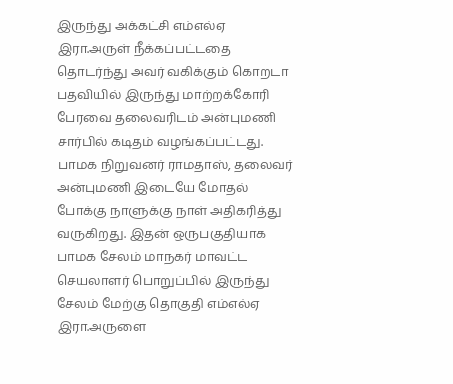இருந்து அக்கட்சி எம்எல்ஏ இரா.அருள் நீக்கப்பட்டதை தொடர்ந்து அவர் வகிக்கும் கொறடா பதவியில் இருந்து மாற்றக்கோரி பேரவை தலைவரிடம் அன்புமணி சார்பில் கடிதம் வழங்கப்பட்டது. பாமக நிறுவனர் ராமதாஸ், தலைவர் அன்புமணி இடையே மோதல் போக்கு நாளுக்கு நாள் அதிகரித்து வருகிறது. இதன் ஒருபகுதியாக பாமக சேலம் மாநகர் மாவட்ட செயலாளர் பொறுப்பில் இருந்து சேலம் மேற்கு தொகுதி எம்எல்ஏ இரா.அருளை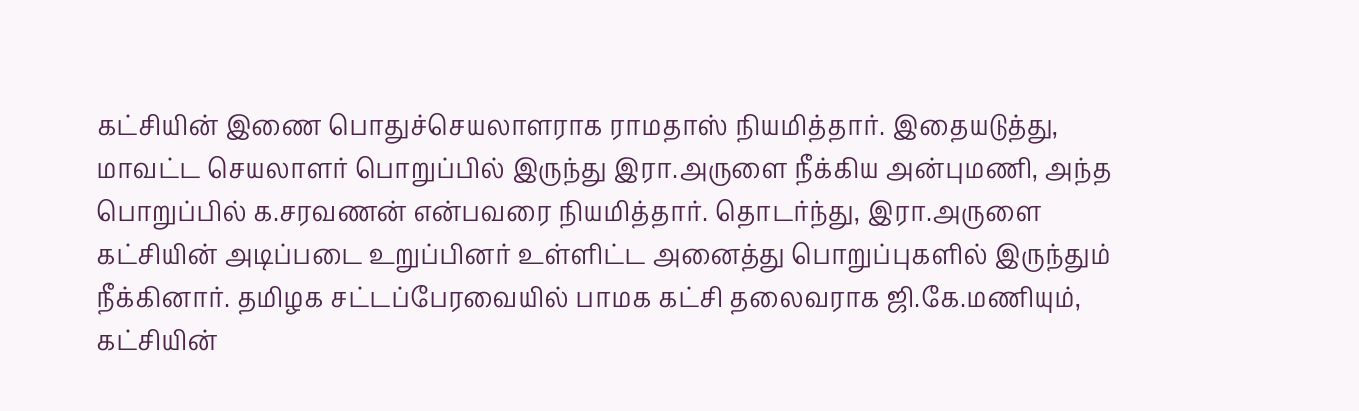கட்சியின் இணை பொதுச்செயலாளராக ராமதாஸ் நியமித்தார். இதையடுத்து, மாவட்ட செயலாளர் பொறுப்பில் இருந்து இரா.அருளை நீக்கிய அன்புமணி, அந்த பொறுப்பில் க.சரவணன் என்பவரை நியமித்தார். தொடர்ந்து, இரா.அருளை கட்சியின் அடிப்படை உறுப்பினர் உள்ளிட்ட அனைத்து பொறுப்புகளில் இருந்தும் நீக்கினார். தமிழக சட்டப்பேரவையில் பாமக கட்சி தலைவராக ஜி.கே.மணியும், கட்சியின்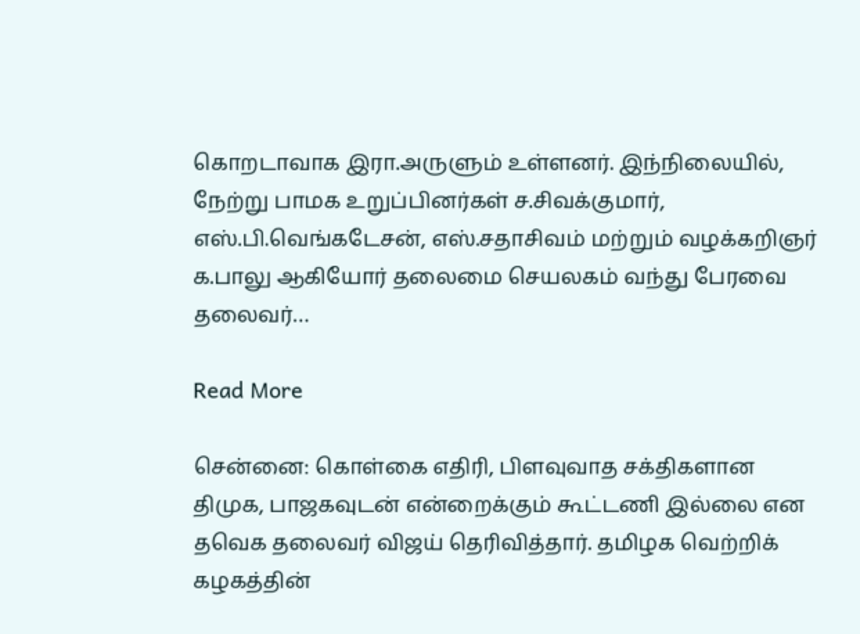கொறடாவாக இரா.அருளும் உள்ளனர். இந்நிலையில், நேற்று பாமக உறுப்பினர்கள் ச.சிவக்குமார், எஸ்.பி.வெங்கடேசன், எஸ்.சதாசிவம் மற்றும் வழக்கறிஞர் க.பாலு ஆகியோர் தலைமை செயலகம் வந்து பேரவை தலைவர்…

Read More

சென்னை: கொள்கை எதிரி, பிளவுவாத சக்திகளான திமுக, பாஜகவுடன் என்றைக்கும் கூட்டணி இல்லை என தவெக தலைவர் விஜய் தெரிவித்தார். தமிழக வெற்றிக் கழகத்தின்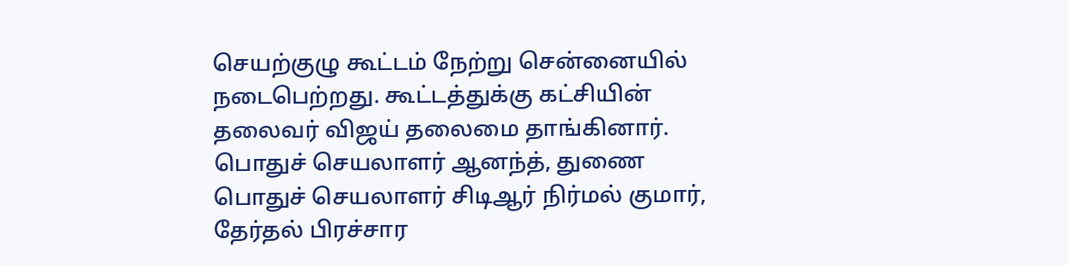செயற்குழு கூட்டம் நேற்று சென்னையில் நடைபெற்றது. கூட்டத்துக்கு கட்சியின் தலைவர் விஜய் தலைமை தாங்கினார். பொதுச் செயலாளர் ஆனந்த், துணை பொதுச் செயலாளர் சிடிஆர் நிர்மல் குமார், தேர்தல் பிரச்சார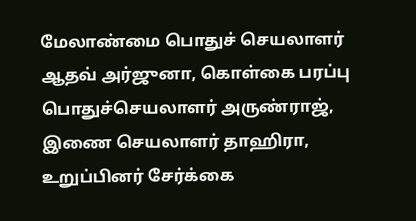மேலாண்மை பொதுச் செயலாளர் ஆதவ் அர்ஜுனா, கொள்கை பரப்பு பொதுச்செயலாளர் அருண்ராஜ், இணை செயலாளர் தாஹிரா, உறுப்பினர் சேர்க்கை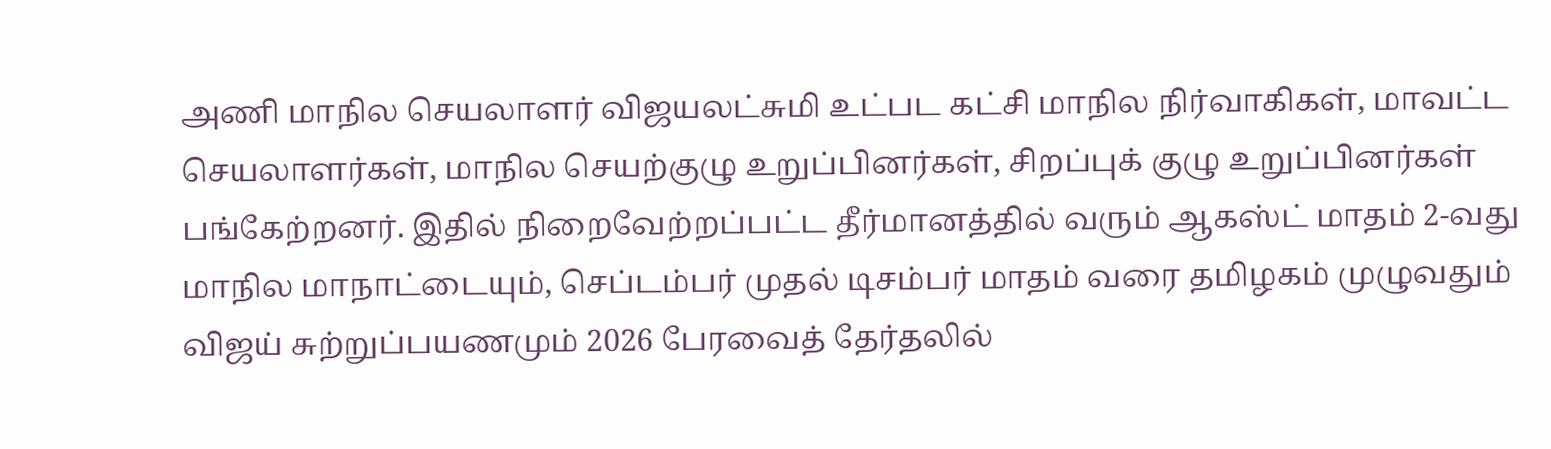அணி மாநில செயலாளர் விஜயலட்சுமி உட்பட கட்சி மாநில நிர்வாகிகள், மாவட்ட செயலாளர்கள், மாநில செயற்குழு உறுப்பினர்கள், சிறப்புக் குழு உறுப்பினர்கள் பங்கேற்றனர். இதில் நிறைவேற்றப்பட்ட தீர்மானத்தில் வரும் ஆகஸ்ட் மாதம் 2-வது மாநில மாநாட்டையும், செப்டம்பர் முதல் டிசம்பர் மாதம் வரை தமிழகம் முழுவதும் விஜய் சுற்றுப்பயணமும் 2026 பேரவைத் தேர்தலில்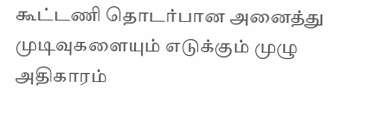கூட்டணி தொடர்பான அனைத்து முடிவுகளையும் எடுக்கும் முழு அதிகாரம்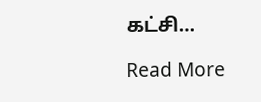கட்சி…

Read More